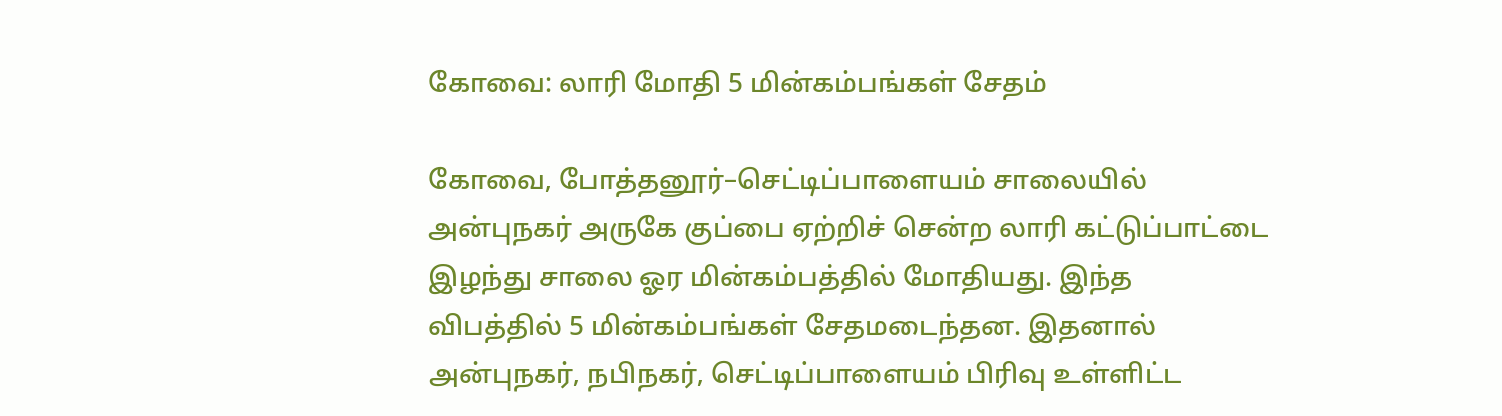கோவை: லாரி மோதி 5 மின்கம்பங்கள் சேதம்

கோவை, போத்தனூர்–செட்டிப்பாளையம் சாலையில் அன்புநகர் அருகே குப்பை ஏற்றிச் சென்ற லாரி கட்டுப்பாட்டை இழந்து சாலை ஓர மின்கம்பத்தில் மோதியது. இந்த விபத்தில் 5 மின்கம்பங்கள் சேதமடைந்தன. இதனால் அன்புநகர், நபிநகர், செட்டிப்பாளையம் பிரிவு உள்ளிட்ட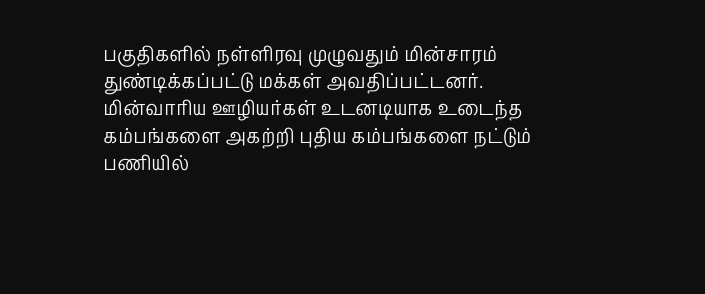பகுதிகளில் நள்ளிரவு முழுவதும் மின்சாரம் துண்டிக்கப்பட்டு மக்கள் அவதிப்பட்டனர். மின்வாரிய ஊழியர்கள் உடனடியாக உடைந்த கம்பங்களை அகற்றி புதிய கம்பங்களை நட்டும் பணியில்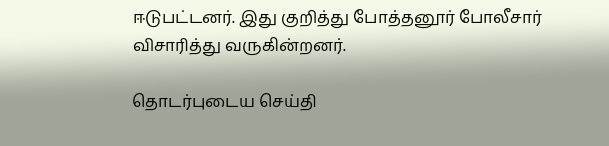ஈடுபட்டனர். இது குறித்து போத்தனூர் போலீசார் விசாரித்து வருகின்றனர்.

தொடர்புடைய செய்தி